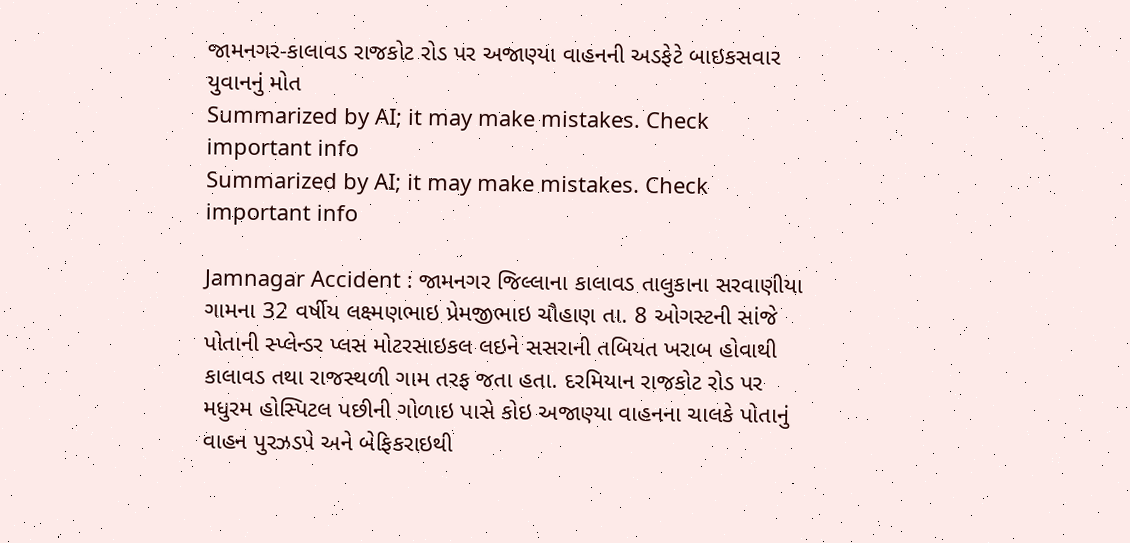જામનગર-કાલાવડ રાજકોટ રોડ પર અજાણ્યા વાહનની અડફેટે બાઇકસવાર યુવાનનું મોત
Summarized by AI; it may make mistakes. Check important info
Summarized by AI; it may make mistakes. Check important info

Jamnagar Accident : જામનગર જિલ્લાના કાલાવડ તાલુકાના સરવાણીયા ગામના 32 વર્ષીય લક્ષ્મણભાઇ પ્રેમજીભાઇ ચૌહાણ તા. 8 ઓગસ્ટની સાંજે પોતાની સ્પ્લેન્ડર પ્લસ મોટરસાઇકલ લઇને સસરાની તબિયત ખરાબ હોવાથી કાલાવડ તથા રાજસ્થળી ગામ તરફ જતા હતા. દરમિયાન રાજકોટ રોડ પર મધુરમ હોસ્પિટલ પછીની ગોળાઇ પાસે કોઇ અજાણ્યા વાહનના ચાલકે પોતાનું વાહન પુરઝડપે અને બેફિકરાઇથી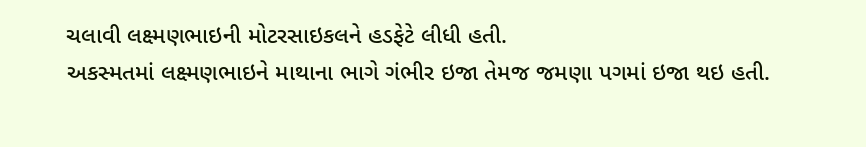ચલાવી લક્ષ્મણભાઇની મોટરસાઇકલને હડફેટે લીધી હતી.
અકસ્મતમાં લક્ષ્મણભાઇને માથાના ભાગે ગંભીર ઇજા તેમજ જમણા પગમાં ઇજા થઇ હતી.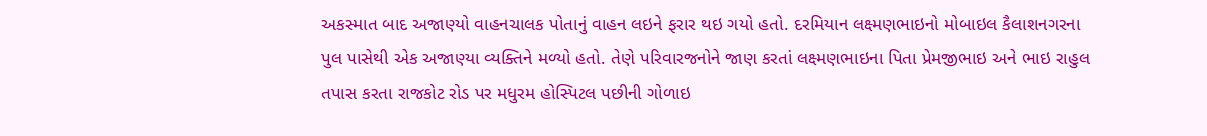અકસ્માત બાદ અજાણ્યો વાહનચાલક પોતાનું વાહન લઇને ફરાર થઇ ગયો હતો. દરમિયાન લક્ષ્મણભાઇનો મોબાઇલ કૈલાશનગરના પુલ પાસેથી એક અજાણ્યા વ્યક્તિને મળ્યો હતો. તેણે પરિવારજનોને જાણ કરતાં લક્ષ્મણભાઇના પિતા પ્રેમજીભાઇ અને ભાઇ રાહુલ તપાસ કરતા રાજકોટ રોડ પર મધુરમ હોસ્પિટલ પછીની ગોળાઇ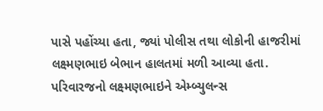પાસે પહોંચ્યા હતા, જ્યાં પોલીસ તથા લોકોની હાજરીમાં લક્ષ્મણભાઇ બેભાન હાલતમાં મળી આવ્યા હતા.
પરિવારજનો લક્ષ્મણભાઇને એમ્બ્યુલન્સ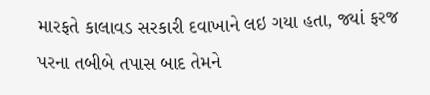મારફતે કાલાવડ સરકારી દવાખાને લઇ ગયા હતા, જ્યાં ફરજ પરના તબીબે તપાસ બાદ તેમને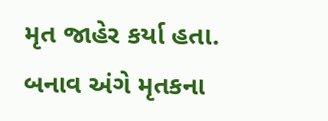મૃત જાહેર કર્યા હતા. બનાવ અંગે મૃતકના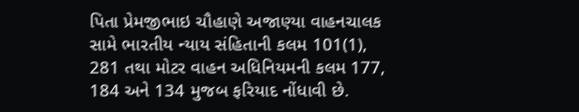પિતા પ્રેમજીભાઇ ચૌહાણે અજાણ્યા વાહનચાલક સામે ભારતીય ન્યાય સંહિતાની કલમ 101(1), 281 તથા મોટર વાહન અધિનિયમની કલમ 177, 184 અને 134 મુજબ ફરિયાદ નોંધાવી છે.